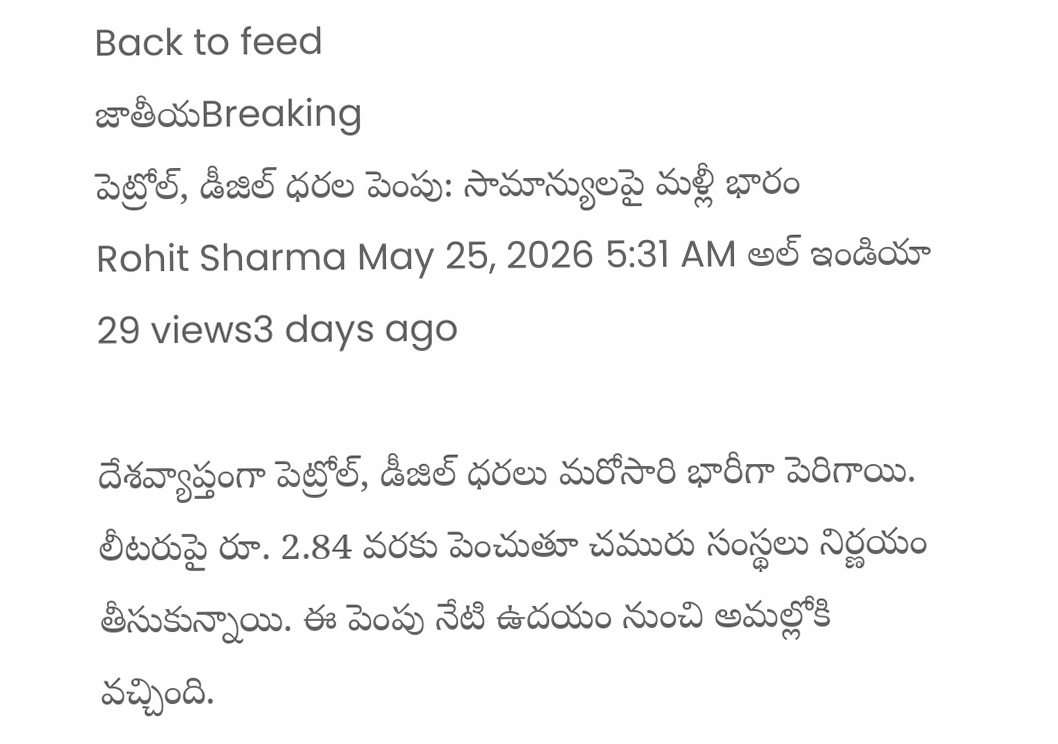Back to feed
జాతీయBreaking
పెట్రోల్, డీజిల్ ధరల పెంపు: సామాన్యులపై మళ్లీ భారం
Rohit Sharma May 25, 2026 5:31 AM అల్ ఇండియా 29 views3 days ago

దేశవ్యాప్తంగా పెట్రోల్, డీజిల్ ధరలు మరోసారి భారీగా పెరిగాయి. లీటరుపై రూ. 2.84 వరకు పెంచుతూ చమురు సంస్థలు నిర్ణయం తీసుకున్నాయి. ఈ పెంపు నేటి ఉదయం నుంచి అమల్లోకి వచ్చింది.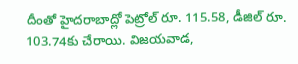దీంతో హైదరాబాద్లో పెట్రోల్ రూ. 115.58, డీజిల్ రూ. 103.74కు చేరాయి. విజయవాడ,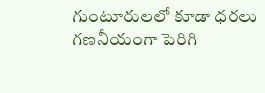గుంటూరులలో కూడా ధరలు గణనీయంగా పెరిగి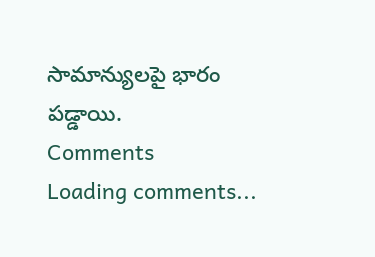సామాన్యులపై భారం పడ్డాయి.
Comments
Loading comments...